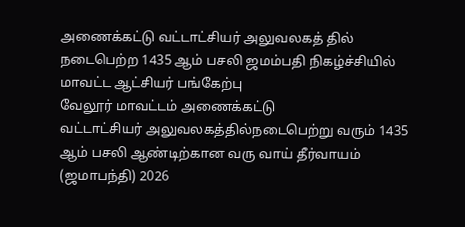அணைக்கட்டு வட்டாட்சியர் அலுவலகத் தில் நடைபெற்ற 1435 ஆம் பசலி ஜமம்பதி நிகழ்ச்சியில் மாவட்ட ஆட்சியர் பங்கேற்பு
வேலூர் மாவட்டம் அணைக்கட்டு
வட்டாட்சியர் அலுவலகத்தில்நடைபெற்று வரும் 1435 ஆம் பசலி ஆண்டிற்கான வரு வாய் தீர்வாயம் (ஜமாபந்தி) 2026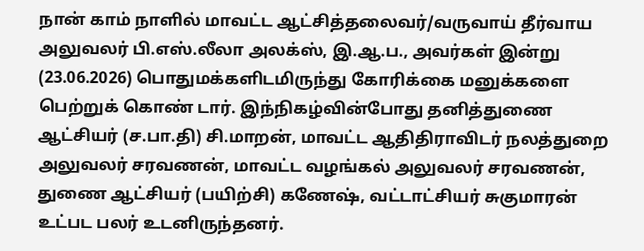நான் காம் நாளில் மாவட்ட ஆட்சித்தலைவர்/வருவாய் தீர்வாய அலுவலர் பி.எஸ்.லீலா அலக்ஸ், இ.ஆ.ப., அவர்கள் இன்று (23.06.2026) பொதுமக்களிடமிருந்து கோரிக்கை மனுக்களை பெற்றுக் கொண் டார். இந்நிகழ்வின்போது தனித்துணை ஆட்சியர் (ச.பா.தி) சி.மாறன், மாவட்ட ஆதிதிராவிடர் நலத்துறை அலுவலர் சரவணன், மாவட்ட வழங்கல் அலுவலர் சரவணன், துணை ஆட்சியர் (பயிற்சி) கணேஷ், வட்டாட்சியர் சுகுமாரன் உட்பட பலர் உடனிருந்தனர்.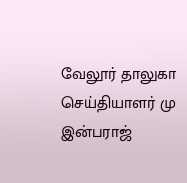வேலூர் தாலுகா செய்தியாளர் மு இன்பராஜ்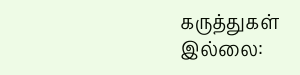கருத்துகள் இல்லை: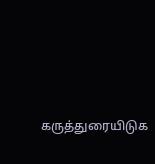கருத்துரையிடுக